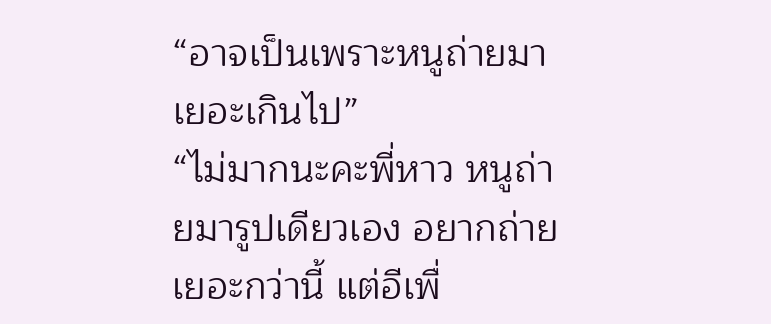“อาจเป็นเพราะหนูถ่ายมาเยอะเกินไป”
“ไม่มากนะคะพี่หาว หนูถ่ายมารูปเดียวเอง อยากถ่ายเยอะกว่านี้ แต่อีเพื่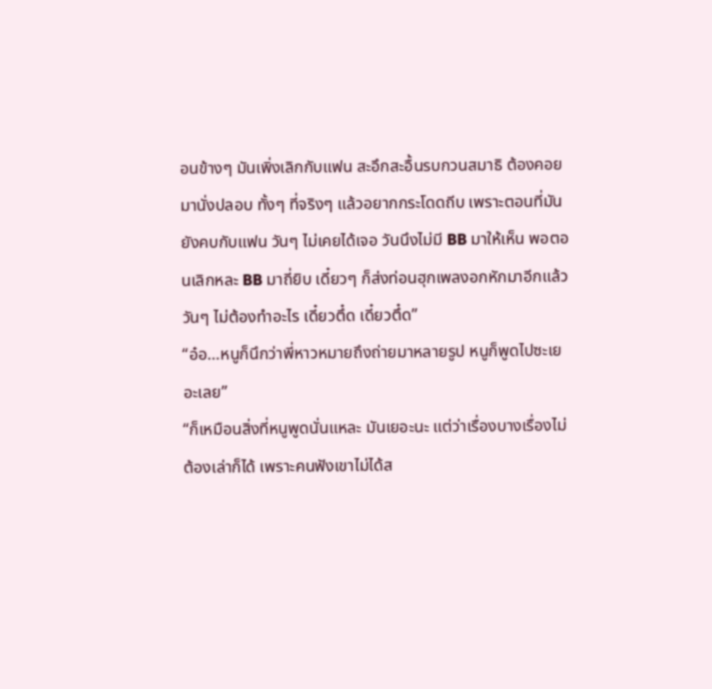อนข้างๆ มันเพิ่งเลิกกับแฟน สะอึกสะอื้นรบกวนสมาธิ ต้องคอยมานั่งปลอบ ทั้งๆ ที่จริงๆ แล้วอยากกระโดดถีบ เพราะตอนที่มันยังคบกับแฟน วันๆ ไม่เคยได้เจอ วันนึงไม่มี BB มาให้เห็น พอตอนเลิกหละ BB มาถี่ยิบ เดี๋ยวๆ ก็ส่งท่อนฮุกเพลงอกหักมาอีกแล้ว วันๆ ไม่ต้องทำอะไร เดี๋ยวตึ๋ด เดี๋ยวตึ๋ด”
“อ๋อ…หนูก็นึกว่าพี่หาวหมายถึงถ่ายมาหลายรูป หนูก็พูดไปซะเยอะเลย”
“ก็เหมือนสิ่งที่หนูพูดนั่นแหละ มันเยอะนะ แต่ว่าเรื่องบางเรื่องไม่ต้องเล่าก็ได้ เพราะคนฟังเขาไม่ได้ส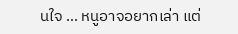นใจ … หนูอาจอยากเล่า แต่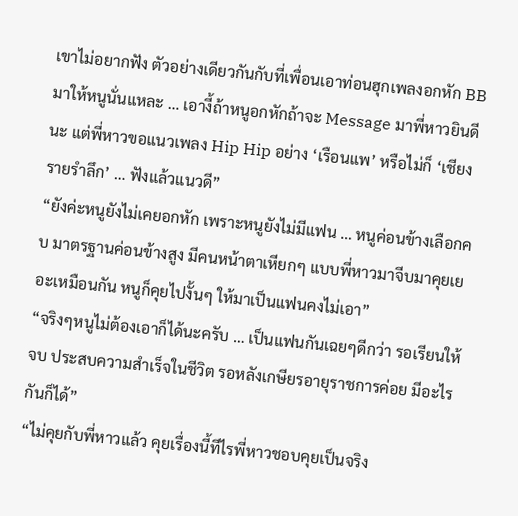เขาไม่อยากฟัง ตัวอย่างเดียวกันกับที่เพื่อนเอาท่อนฮุกเพลงอกหัก BB มาให้หนูนั่นแหละ … เอางี้ถ้าหนูอกหักถ้าจะ Message มาพี่หาวยินดีนะ แต่พี่หาวขอแนวเพลง Hip Hip อย่าง ‘เรือนแพ’ หรือไม่ก็ ‘เชียงรายรำลึก’ … ฟังแล้วแนวดี”
“ยังค่ะหนูยังไม่เคยอกหัก เพราะหนูยังไม่มีแฟน … หนูค่อนข้างเลือกคบ มาตรฐานค่อนข้างสูง มีคนหน้าตาเหียกๆ แบบพี่หาวมาจีบมาคุยเยอะเหมือนกัน หนูก็คุยไปงั้นๆ ให้มาเป็นแฟนคงไม่เอา”
“จริงๆหนูไม่ต้องเอาก็ได้นะครับ … เป็นแฟนกันเฉยๆดีกว่า รอเรียนให้จบ ประสบความสำเร็จในชีวิต รอหลังเกษียรอายุราชการค่อย มีอะไรกันก็ได้”
“ไม่คุยกับพี่หาวแล้ว คุยเรื่องนี้ทีไรพี่หาวชอบคุยเป็นจริง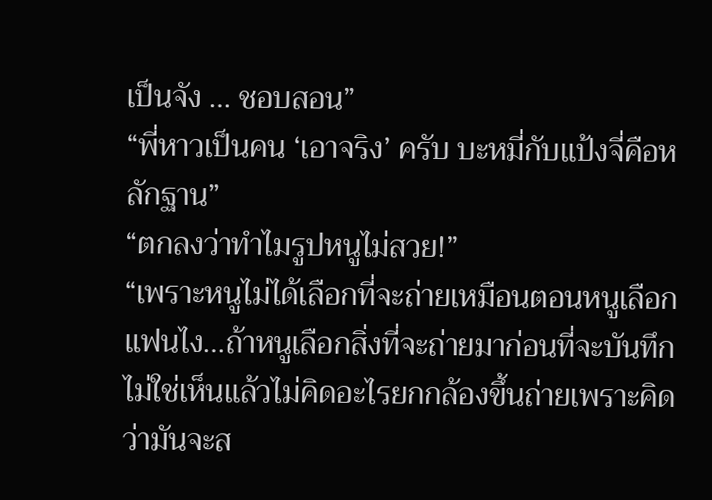เป็นจัง … ชอบสอน”
“พี่หาวเป็นคน ‘เอาจริง’ ครับ บะหมี่กับแป้งจี่คือหลักฐาน”
“ตกลงว่าทำไมรูปหนูไม่สวย!”
“เพราะหนูไม่ได้เลือกที่จะถ่ายเหมือนตอนหนูเลือกแฟนไง…ถ้าหนูเลือกสิ่งที่จะถ่ายมาก่อนที่จะบันทึก ไม่ใช่เห็นแล้วไม่คิดอะไรยกกล้องขึ้นถ่ายเพราะคิดว่ามันจะส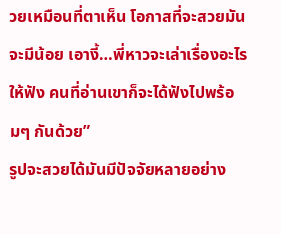วยเหมือนที่ตาเห็น โอกาสที่จะสวยมันจะมีน้อย เอางี้…พี่หาวจะเล่าเรื่องอะไรให้ฟัง คนที่อ่านเขาก็จะได้ฟังไปพร้อมๆ กันด้วย”
รูปจะสวยได้มันมีปัจจัยหลายอย่าง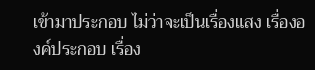เข้ามาประกอบ ไม่ว่าจะเป็นเรื่องแสง เรื่ององค์ประกอบ เรื่อง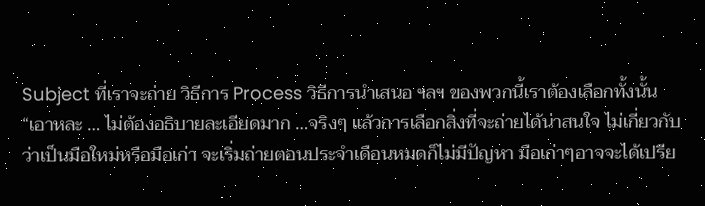Subject ที่เราจะถ่าย วิธีการ Process วิธีการนำเสนอ ฯลฯ ของพวกนี้เราต้องเลือกทั้งนั้น
“เอาหละ … ไม่ต้องอธิบายละเอียดมาก …จริงๆ แล้วการเลือกสิ่งที่จะถ่ายได้น่าสนใจ ไม่เกี่ยวกับว่าเป็นมือใหม่หรือมือเก่า จะเริ่มถ่ายตอนประจำเดือนหมดก็ไม่มีปัญหา มือเก่าๆอาจจะได้เปรีย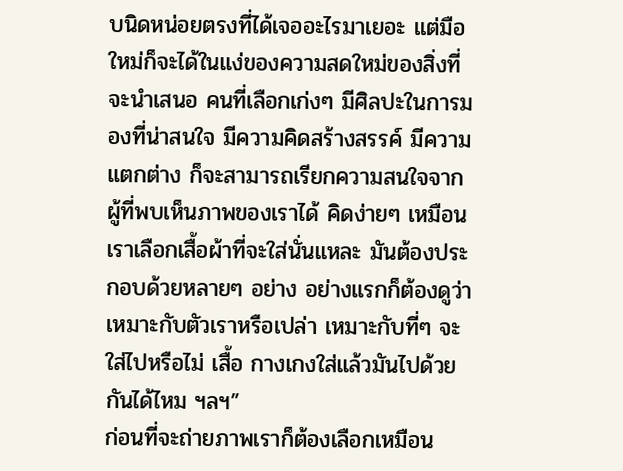บนิดหน่อยตรงที่ได้เจออะไรมาเยอะ แต่มือใหม่ก็จะได้ในแง่ของความสดใหม่ของสิ่งที่จะนำเสนอ คนที่เลือกเก่งๆ มีศิลปะในการมองที่น่าสนใจ มีความคิดสร้างสรรค์ มีความแตกต่าง ก็จะสามารถเรียกความสนใจจากผู้ที่พบเห็นภาพของเราได้ คิดง่ายๆ เหมือนเราเลือกเสื้อผ้าที่จะใส่นั่นแหละ มันต้องประกอบด้วยหลายๆ อย่าง อย่างแรกก็ต้องดูว่าเหมาะกับตัวเราหรือเปล่า เหมาะกับที่ๆ จะใส่ไปหรือไม่ เสื้อ กางเกงใส่แล้วมันไปด้วยกันได้ไหม ฯลฯ”
ก่อนที่จะถ่ายภาพเราก็ต้องเลือกเหมือน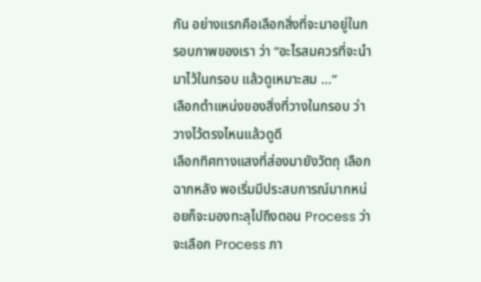กัน อย่างแรกคือเลือกสิ่งที่จะมาอยู่ในกรอบภาพของเรา ว่า “อะไรสมควรที่จะนำมาไว้ในกรอบ แล้วดูเหมาะสม …”
เลือกตำแหน่งของสิ่งที่วางในกรอบ ว่าวางไว้ตรงไหนแล้วดูดี
เลือกทิศทางแสงที่ส่องมายังวัตถุ เลือกฉากหลัง พอเริ่มมีประสบการณ์มากหน่อยก็จะมองทะลุไปถึงตอน Process ว่าจะเลือก Process ภา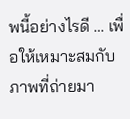พนี้อย่างไรดี … เพื่อให้เหมาะสมกับภาพที่ถ่ายมา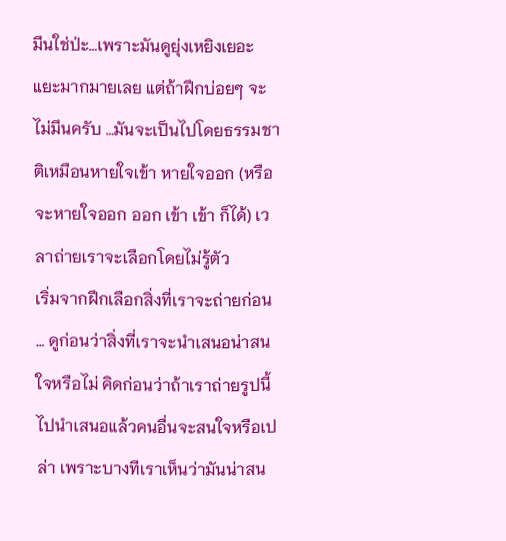มึนใช่ป่ะ…เพราะมันดูยุ่งเหยิงเยอะแยะมากมายเลย แต่ถ้าฝึกบ่อยๆ จะไม่มึนครับ …มันจะเป็นไปโดยธรรมชาติเหมือนหายใจเข้า หายใจออก (หรือจะหายใจออก ออก เข้า เข้า ก็ได้) เวลาถ่ายเราจะเลือกโดยไม่รู้ตัว
เริ่มจากฝึกเลือกสิ่งที่เราจะถ่ายก่อน … ดูก่อนว่าสิ่งที่เราจะนำเสนอน่าสนใจหรือไม่ คิดก่อนว่าถ้าเราถ่ายรูปนี้ไปนำเสนอแล้วคนอื่นจะสนใจหรือเปล่า เพราะบางทีเราเห็นว่ามันน่าสน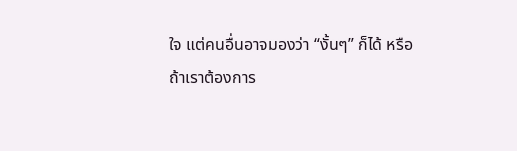ใจ แต่คนอื่นอาจมองว่า “งั้นๆ” ก็ได้ หรือถ้าเราต้องการ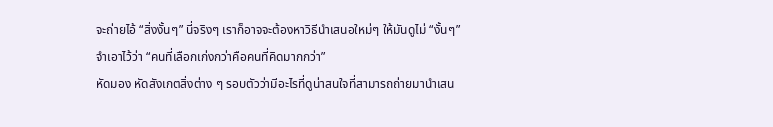จะถ่ายไอ้ “สิ่งงั้นๆ” นี่จริงๆ เราก็อาจจะต้องหาวิธีนำเสนอใหม่ๆ ให้มันดูไม่ “งั้นๆ”
จำเอาไว้ว่า “คนที่เลือกเก่งกว่าคือคนที่คิดมากกว่า”
หัดมอง หัดสังเกตสิ่งต่าง ๆ รอบตัวว่ามีอะไรที่ดูน่าสนใจที่สามารถถ่ายมานำเสน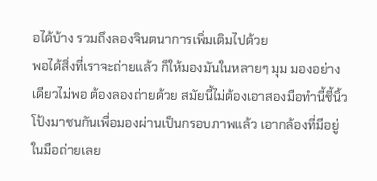อได้บ้าง รวมถึงลองจินตนาการเพิ่มเติมไปด้วย
พอได้สิ่งที่เราจะถ่ายแล้ว ก็ให้มองมันในหลายๆ มุม มองอย่างเดียวไม่พอ ต้องลองถ่ายด้วย สมัยนี้ไม่ต้องเอาสองมือทำนี้ชี้นิ้วโป้งมาชนกันเพื่อมองผ่านเป็นกรอบภาพแล้ว เอากล้องที่มีอยู่ในมือถ่ายเลย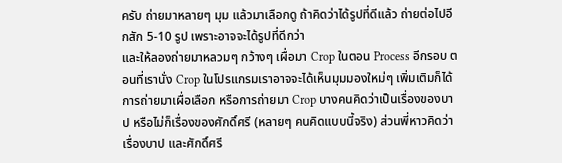ครับ ถ่ายมาหลายๆ มุม แล้วมาเลือกดู ถ้าคิดว่าได้รูปที่ดีแล้ว ถ่ายต่อไปอีกสัก 5-10 รูป เพราะอาจจะได้รูปที่ดีกว่า
และให้ลองถ่ายมาหลวมๆ กว้างๆ เผื่อมา Crop ในตอน Process อีกรอบ ตอนที่เรานั่ง Crop ในโปรแกรมเราอาจจะได้เห็นมุมมองใหม่ๆ เพิ่มเติมก็ได้
การถ่ายมาเผื่อเลือก หรือการถ่ายมา Crop บางคนคิดว่าเป็นเรื่องของบาป หรือไม่ก็เรื่องของศักดิ์ศรี (หลายๆ คนคิดแบบนี้จริง) ส่วนพี่หาวคิดว่าเรื่องบาป และศักดิ์ศรี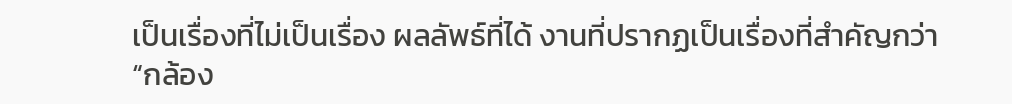เป็นเรื่องที่ไม่เป็นเรื่อง ผลลัพธ์ที่ได้ งานที่ปรากฏเป็นเรื่องที่สำคัญกว่า
“กล้อง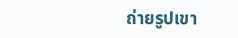ถ่ายรูปเขา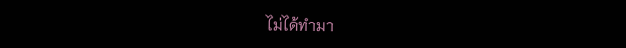ไม่ได้ทำมา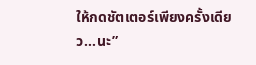ให้กดชัตเตอร์เพียงครั้งเดียว…นะ”